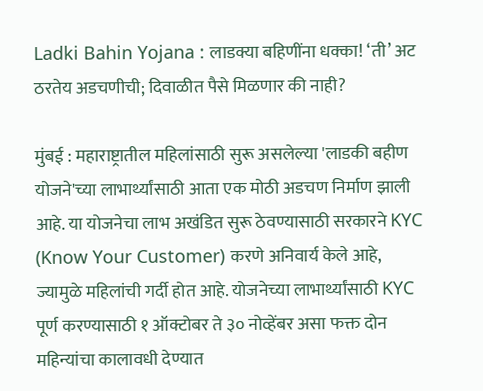Ladki Bahin Yojana : लाडक्या बहिणींना धक्का! ‘ती’ अट ठरतेय अडचणीची; दिवाळीत पैसे मिळणार की नाही?

मुंबई : महाराष्ट्रातील महिलांसाठी सुरू असलेल्या 'लाडकी बहीण योजने'च्या लाभार्थ्यांसाठी आता एक मोठी अडचण निर्माण झाली आहे. या योजनेचा लाभ अखंडित सुरू ठेवण्यासाठी सरकारने KYC (Know Your Customer) करणे अनिवार्य केले आहे, ज्यामुळे महिलांची गर्दी होत आहे. योजनेच्या लाभार्थ्यांसाठी KYC पूर्ण करण्यासाठी १ ऑक्टोबर ते ३० नोव्हेंबर असा फक्त दोन महिन्यांचा कालावधी देण्यात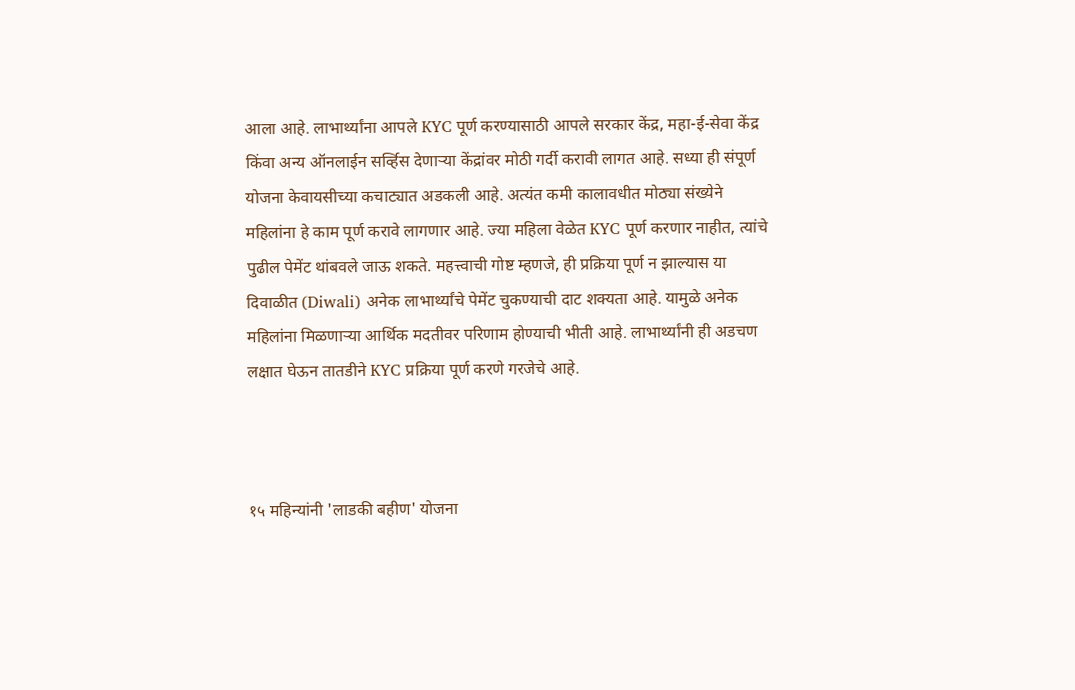आला आहे. लाभार्थ्यांना आपले KYC पूर्ण करण्यासाठी आपले सरकार केंद्र, महा-ई-सेवा केंद्र किंवा अन्य ऑनलाईन सर्व्हिस देणाऱ्या केंद्रांवर मोठी गर्दी करावी लागत आहे. सध्या ही संपूर्ण योजना केवायसीच्या कचाट्यात अडकली आहे. अत्यंत कमी कालावधीत मोठ्या संख्येने महिलांना हे काम पूर्ण करावे लागणार आहे. ज्या महिला वेळेत KYC पूर्ण करणार नाहीत, त्यांचे पुढील पेमेंट थांबवले जाऊ शकते. महत्त्वाची गोष्ट म्हणजे, ही प्रक्रिया पूर्ण न झाल्यास या दिवाळीत (Diwali) अनेक लाभार्थ्यांचे पेमेंट चुकण्याची दाट शक्यता आहे. यामुळे अनेक महिलांना मिळणाऱ्या आर्थिक मदतीवर परिणाम होण्याची भीती आहे. लाभार्थ्यांनी ही अडचण लक्षात घेऊन तातडीने KYC प्रक्रिया पूर्ण करणे गरजेचे आहे.



१५ महिन्यांनी 'लाडकी बहीण' योजना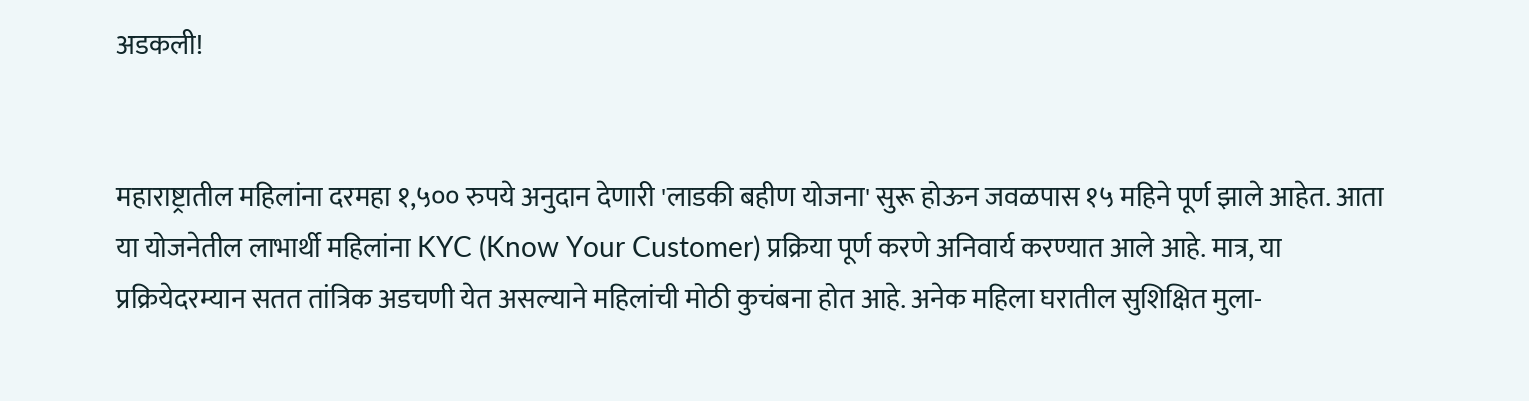अडकली!


महाराष्ट्रातील महिलांना दरमहा १,५०० रुपये अनुदान देणारी 'लाडकी बहीण योजना' सुरू होऊन जवळपास १५ महिने पूर्ण झाले आहेत. आता या योजनेतील लाभार्थी महिलांना KYC (Know Your Customer) प्रक्रिया पूर्ण करणे अनिवार्य करण्यात आले आहे. मात्र, या प्रक्रियेदरम्यान सतत तांत्रिक अडचणी येत असल्याने महिलांची मोठी कुचंबना होत आहे. अनेक महिला घरातील सुशिक्षित मुला-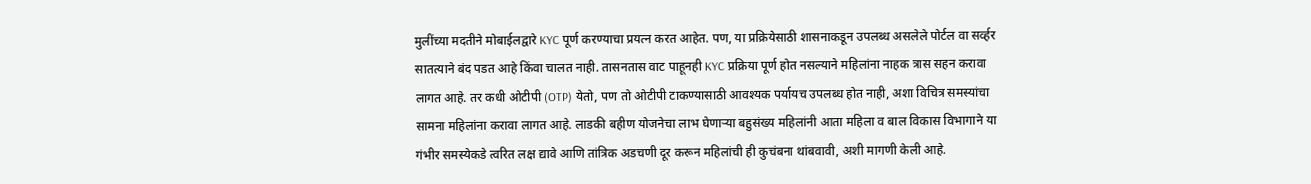मुलींच्या मदतीने मोबाईलद्वारे KYC पूर्ण करण्याचा प्रयत्न करत आहेत. पण, या प्रक्रियेसाठी शासनाकडून उपलब्ध असलेले पोर्टल वा सर्व्हर सातत्याने बंद पडत आहे किंवा चालत नाही. तासनतास वाट पाहूनही KYC प्रक्रिया पूर्ण होत नसल्याने महिलांना नाहक त्रास सहन करावा लागत आहे. तर कधी ओटीपी (OTP) येतो, पण तो ओटीपी टाकण्यासाठी आवश्यक पर्यायच उपलब्ध होत नाही, अशा विचित्र समस्यांचा सामना महिलांना करावा लागत आहे. लाडकी बहीण योजनेचा लाभ घेणाऱ्या बहुसंख्य महिलांनी आता महिला व बाल विकास विभागाने या गंभीर समस्येकडे त्वरित लक्ष द्यावे आणि तांत्रिक अडचणी दूर करून महिलांची ही कुचंबना थांबवावी, अशी मागणी केली आहे.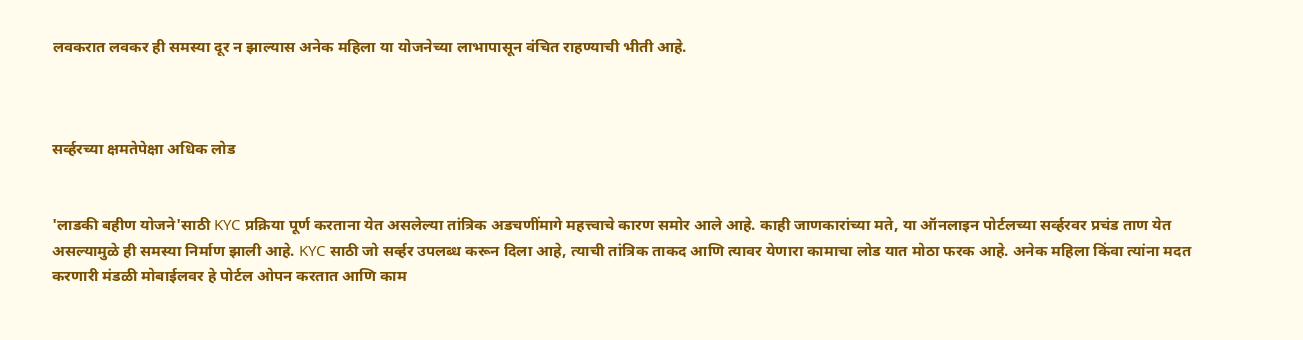लवकरात लवकर ही समस्या दूर न झाल्यास अनेक महिला या योजनेच्या लाभापासून वंचित राहण्याची भीती आहे.



सर्व्हरच्या क्षमतेपेक्षा अधिक लोड


'लाडकी बहीण योजने'साठी KYC प्रक्रिया पूर्ण करताना येत असलेल्या तांत्रिक अडचणींमागे महत्त्वाचे कारण समोर आले आहे. काही जाणकारांच्या मते, या ऑनलाइन पोर्टलच्या सर्व्हरवर प्रचंड ताण येत असल्यामुळे ही समस्या निर्माण झाली आहे. KYC साठी जो सर्व्हर उपलब्ध करून दिला आहे, त्याची तांत्रिक ताकद आणि त्यावर येणारा कामाचा लोड यात मोठा फरक आहे. अनेक महिला किंवा त्यांना मदत करणारी मंडळी मोबाईलवर हे पोर्टल ओपन करतात आणि काम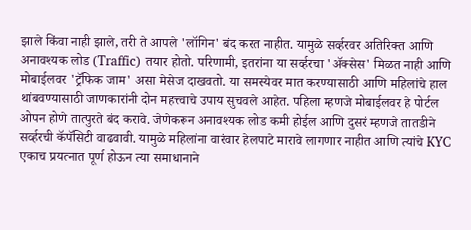झाले किंवा नाही झाले, तरी ते आपले 'लॉगिन' बंद करत नाहीत. यामुळे सर्व्हरवर अतिरिक्त आणि अनावश्यक लोड (Traffic) तयार होतो. परिणामी, इतरांना या सर्व्हरचा 'ॲक्सेस' मिळत नाही आणि मोबाईलवर 'ट्रॅफिक जाम' असा मेसेज दाखवतो. या समस्येवर मात करण्यासाठी आणि महिलांचे हाल थांबवण्यासाठी जाणकारांनी दोन महत्त्वाचे उपाय सुचवले आहेत. पहिला म्हणजे मोबाईलवर हे पोर्टल ओपन होणे तात्पुरते बंद करावे. जेणेकरून अनावश्यक लोड कमी होईल आणि दुसरं म्हणजे तातडीने सर्व्हरची कॅपॅसिटी वाढवावी. यामुळे महिलांना वारंवार हेलपाटे मारावे लागणार नाहीत आणि त्यांचे KYC एकाच प्रयत्नात पूर्ण होऊन त्या समाधानाने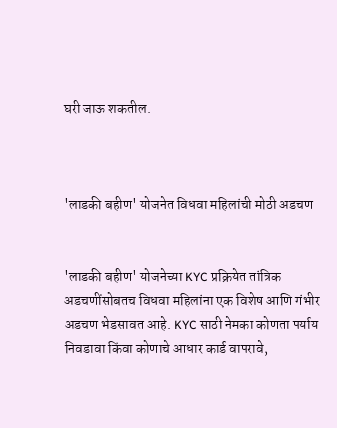घरी जाऊ शकतील.



'लाडकी बहीण' योजनेत विधवा महिलांची मोठी अडचण


'लाडकी बहीण' योजनेच्या KYC प्रक्रियेत तांत्रिक अडचणींसोबतच विधवा महिलांना एक विशेष आणि गंभीर अडचण भेडसावत आहे. KYC साठी नेमका कोणता पर्याय निवडावा किंवा कोणाचे आधार कार्ड वापरावे,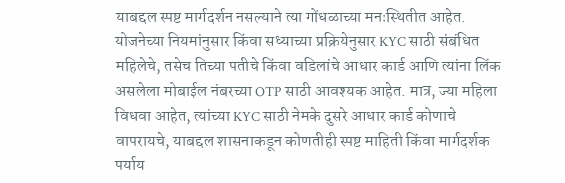याबद्दल स्पष्ट मार्गदर्शन नसल्याने त्या गोंधळाच्या मनःस्थितीत आहेत. योजनेच्या नियमांनुसार किंवा सध्याच्या प्रक्रियेनुसार KYC साठी संबंधित महिलेचे, तसेच तिच्या पतीचे किंवा वडिलांचे आधार कार्ड आणि त्यांना लिंक असलेला मोबाईल नंबरच्या OTP साठी आवश्यक आहेत. मात्र, ज्या महिला विधवा आहेत, त्यांच्या KYC साठी नेमके दुसरे आधार कार्ड कोणाचे वापरायचे, याबद्दल शासनाकडून कोणतीही स्पष्ट माहिती किंवा मार्गदर्शक पर्याय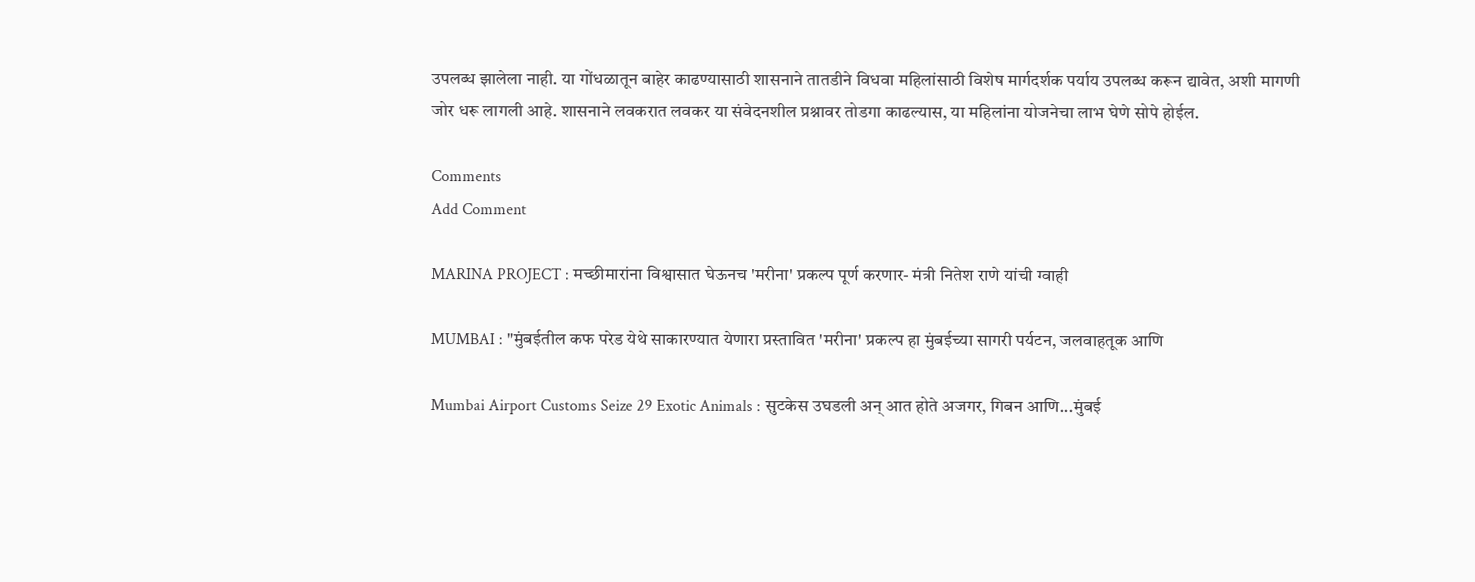उपलब्ध झालेला नाही. या गोंधळातून बाहेर काढण्यासाठी शासनाने तातडीने विधवा महिलांसाठी विशेष मार्गदर्शक पर्याय उपलब्ध करून द्यावेत, अशी मागणी जोर धरू लागली आहे. शासनाने लवकरात लवकर या संवेदनशील प्रश्नावर तोडगा काढल्यास, या महिलांना योजनेचा लाभ घेणे सोपे होईल.

Comments
Add Comment

MARINA PROJECT : मच्छीमारांना विश्वासात घेऊनच 'मरीना' प्रकल्प पूर्ण करणार- मंत्री नितेश राणे यांची ग्वाही

MUMBAI : "मुंबईतील कफ परेड येथे साकारण्यात येणारा प्रस्तावित 'मरीना' प्रकल्प हा मुंबईच्या सागरी पर्यटन, जलवाहतूक आणि

Mumbai Airport Customs Seize 29 Exotic Animals : सुटकेस उघडली अन् आत होते अजगर, गिबन आणि...मुंबई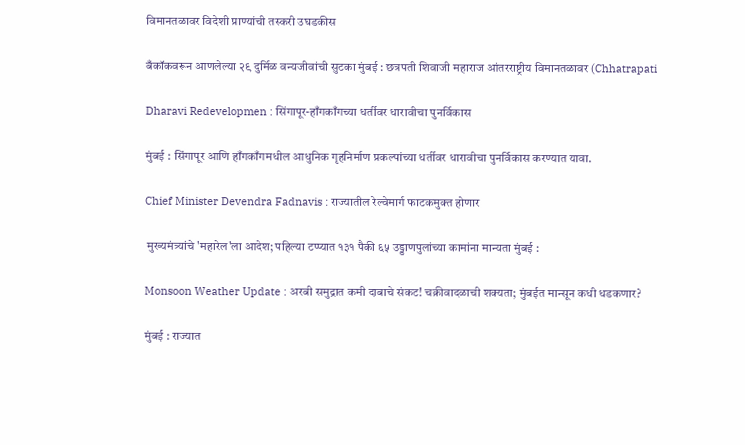विमानतळावर विदेशी प्राण्यांची तस्करी उघडकीस

बँकॉकवरून आणलेल्या २९ दुर्मिळ वन्यजीवांची सुटका मुंबई : छत्रपती शिवाजी महाराज आंतरराष्ट्रीय विमानतळावर (Chhatrapati

Dharavi Redevelopmen : सिंगापूर-हाँगकाँगच्या धर्तीवर धारावीचा पुनर्विकास

मुंबई : सिंगापूर आणि हाँगकाँगमधील आधुनिक गृहनिर्माण प्रकल्पांच्या धर्तीवर धारावीचा पुनर्विकास करण्यात यावा.

Chief Minister Devendra Fadnavis : राज्यातील रेल्वेमार्ग फाटकमुक्त होणार

 मुख्यमंत्र्यांचे 'महारेल'ला आदेश; पहिल्या टप्प्यात १३१ पैकी ६५ उड्डाणपुलांच्या कामांना मान्यता मुंबई :

Monsoon Weather Update : अरबी समुद्रात कमी दाबाचे संकट! चक्रीवादळाची शक्यता; मुंबईत मान्सून कधी धडकणार?

मुंबई : राज्यात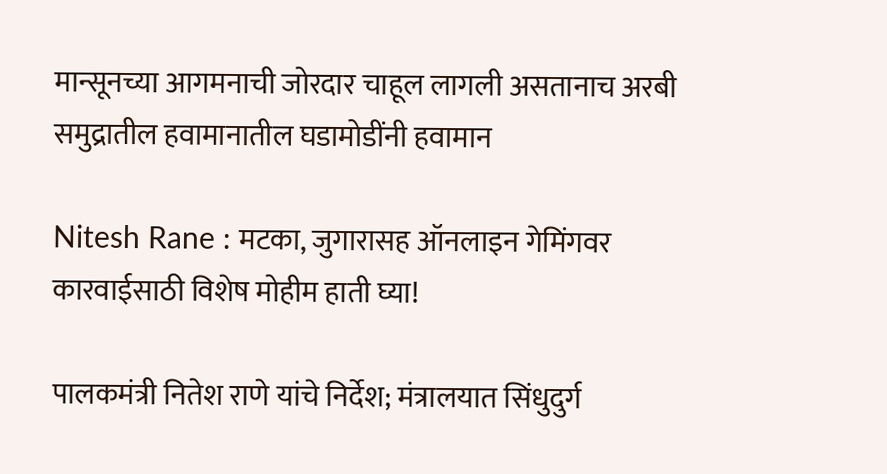मान्सूनच्या आगमनाची जोरदार चाहूल लागली असतानाच अरबी समुद्रातील हवामानातील घडामोडींनी हवामान

Nitesh Rane : मटका, जुगारासह ऑनलाइन गेमिंगवर कारवाईसाठी विशेष मोहीम हाती घ्या!

पालकमंत्री नितेश राणे यांचे निर्देश; मंत्रालयात सिंधुदुर्ग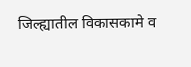जिल्ह्यातील विकासकामे व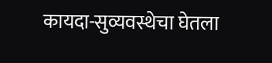कायदा-सुव्यवस्थेचा घेतला